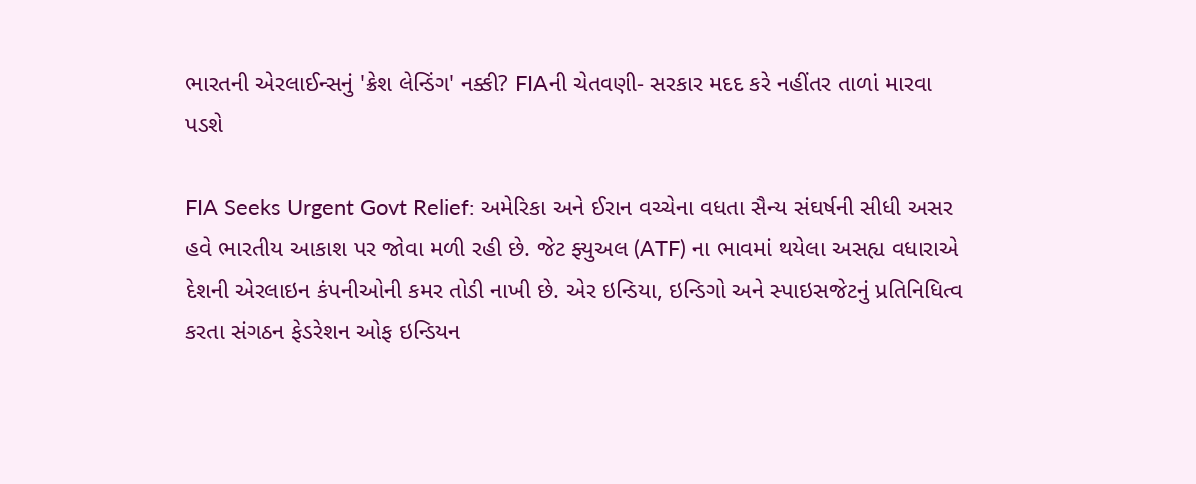ભારતની એરલાઈન્સનું 'ક્રેશ લેન્ડિંગ' નક્કી? FIAની ચેતવણી- સરકાર મદદ કરે નહીંતર તાળાં મારવા પડશે

FIA Seeks Urgent Govt Relief: અમેરિકા અને ઈરાન વચ્ચેના વધતા સૈન્ય સંઘર્ષની સીધી અસર હવે ભારતીય આકાશ પર જોવા મળી રહી છે. જેટ ફ્યુઅલ (ATF) ના ભાવમાં થયેલા અસહ્ય વધારાએ દેશની એરલાઇન કંપનીઓની કમર તોડી નાખી છે. એર ઇન્ડિયા, ઇન્ડિગો અને સ્પાઇસજેટનું પ્રતિનિધિત્વ કરતા સંગઠન ફેડરેશન ઓફ ઇન્ડિયન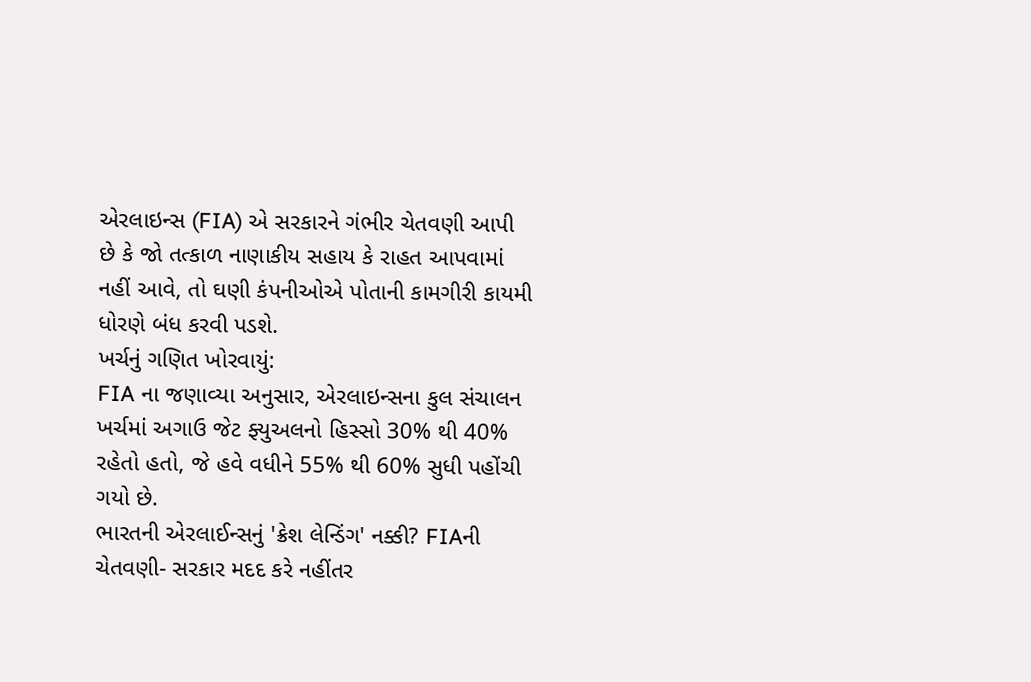એરલાઇન્સ (FIA) એ સરકારને ગંભીર ચેતવણી આપી છે કે જો તત્કાળ નાણાકીય સહાય કે રાહત આપવામાં નહીં આવે, તો ઘણી કંપનીઓએ પોતાની કામગીરી કાયમી ધોરણે બંધ કરવી પડશે.
ખર્ચનું ગણિત ખોરવાયું:
FIA ના જણાવ્યા અનુસાર, એરલાઇન્સના કુલ સંચાલન ખર્ચમાં અગાઉ જેટ ફ્યુઅલનો હિસ્સો 30% થી 40% રહેતો હતો, જે હવે વધીને 55% થી 60% સુધી પહોંચી ગયો છે.
ભારતની એરલાઈન્સનું 'ક્રેશ લેન્ડિંગ' નક્કી? FIAની ચેતવણી- સરકાર મદદ કરે નહીંતર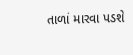તાળાં મારવા પડશે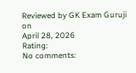Reviewed by GK Exam Guruji
on
April 28, 2026
Rating:
No comments: